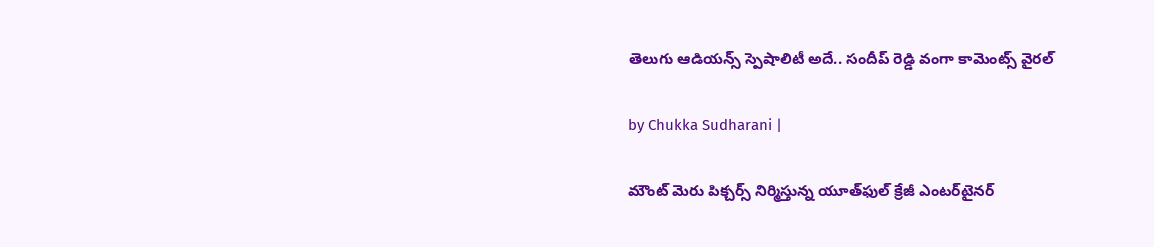తెలుగు ఆడియన్స్ స్పెషాలిటీ అదే.. సందీప్ రెడ్డి వంగా కామెంట్స్ వైరల్

by Chukka Sudharani |

మౌంట్ మెరు పిక్చర్స్ నిర్మిస్తున్న యూత్‌ఫుల్ క్రేజీ ఎంటర్‌టైనర్‌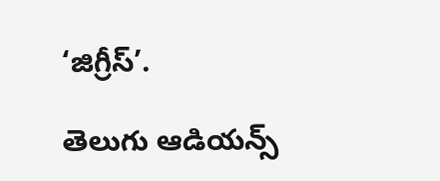‘జిగ్రీస్’.

తెలుగు ఆడియన్స్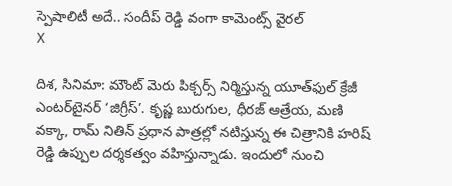స్పెషాలిటీ అదే.. సందీప్ రెడ్డి వంగా కామెంట్స్ వైరల్
X

దిశ, సినిమా: మౌంట్ మెరు పిక్చర్స్ నిర్మిస్తున్న యూత్‌ఫుల్ క్రేజీ ఎంటర్‌టైనర్‌ ‘జిగ్రీస్’. కృష్ణ బురుగుల, ధీరజ్ ఆత్రేయ, మణి వక్కా, రామ్ నితిన్ ప్రధాన పాత్రల్లో నటిస్తున్న ఈ చిత్రానికి హరిష్ రెడ్డి ఉప్పుల దర్శకత్వం వహిస్తున్నాడు. ఇందులో నుంచి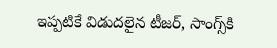ఇప్పటికే విడుదలైన టీజర్, సాంగ్స్‌కి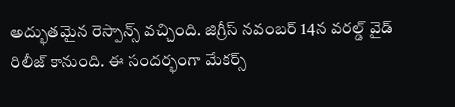అద్భుతమైన రెస్పాన్స్ వచ్చింది. జిగ్రీస్ నవంబర్ 14న వరల్డ్ వైడ్ రిలీజ్ కానుంది. ఈ సందర్భంగా మేకర్స్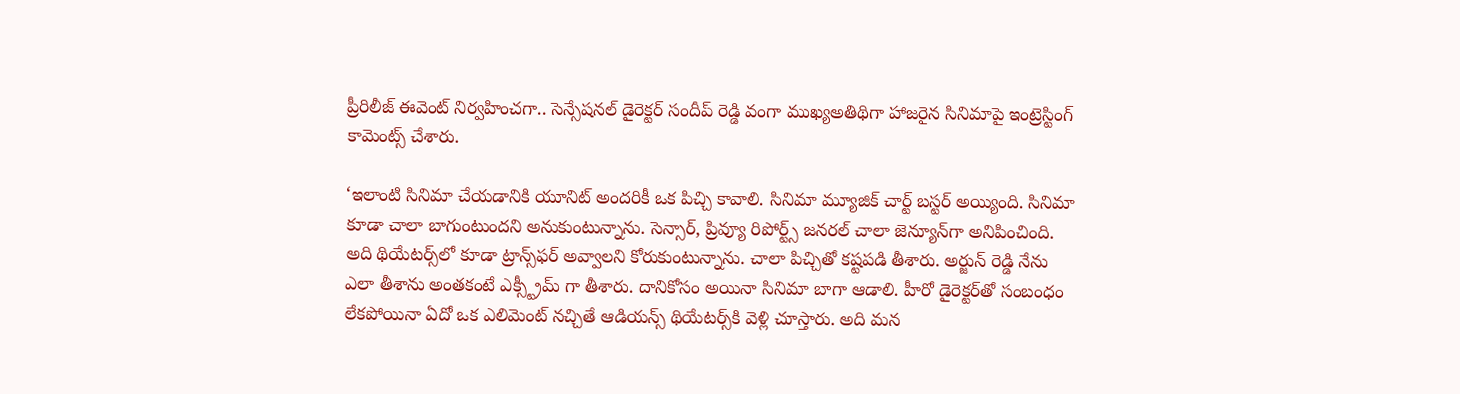ప్రీరిలీజ్ ఈవెంట్ నిర్వహించగా.. సెన్సేషనల్ డైరెక్టర్ సందీప్ రెడ్డి వంగా ముఖ్యఅతిథిగా హాజరైన సినిమాపై ఇంట్రెస్టింగ్ కామెంట్స్ చేశారు.

‘ఇలాంటి సినిమా చేయడానికి యూనిట్ అందరికీ ఒక పిచ్చి కావాలి. సినిమా మ్యూజిక్ చార్ట్ బస్టర్ అయ్యింది. సినిమా కూడా చాలా బాగుంటుందని అనుకుంటున్నాను. సెన్సార్, ప్రివ్యూ రిపోర్ట్స్ జనరల్ చాలా జెన్యూన్‌గా అనిపించింది. అది థియేటర్స్‌లో కూడా ట్రాన్స్‌ఫర్ అవ్వాలని కోరుకుంటున్నాను. చాలా పిచ్చితో కష్టపడి తీశారు. అర్జున్ రెడ్డి నేను ఎలా తీశాను అంతకంటే ఎక్స్ట్రీమ్ గా తీశారు. దానికోసం అయినా సినిమా బాగా ఆడాలి. హీరో డైరెక్టర్‌తో సంబంధం లేకపోయినా ఏదో ఒక ఎలిమెంట్ నచ్చితే ఆడియన్స్ థియేటర్స్‌కి వెళ్లి చూస్తారు. అది మన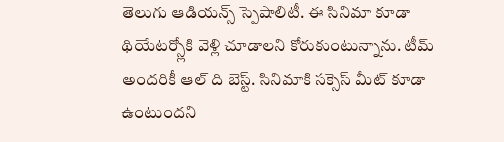తెలుగు ఆడియన్స్ స్పెషాలిటీ. ఈ సినిమా కూడా థియేటర్స్లోకి వెళ్లి చూడాలని కోరుకుంటున్నాను. టీమ్ అందరికీ ఆల్ ది బెస్ట్. సినిమాకి సక్సెస్ మీట్ కూడా ఉంటుందని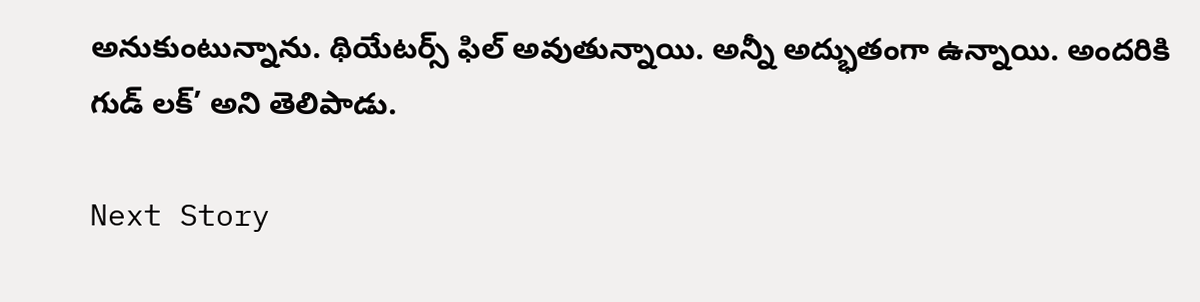అనుకుంటున్నాను. థియేటర్స్ ఫిల్ అవుతున్నాయి. అన్నీ అద్భుతంగా ఉన్నాయి. అందరికి గుడ్ లక్’ అని తెలిపాడు.

Next Story